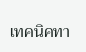เทคนิคทา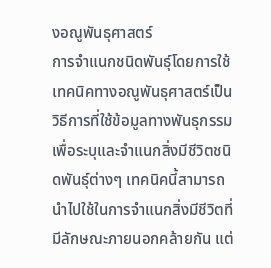งอณูพันธุศาสตร์
การจำแนกชนิดพันธุ์โดยการใช้เทคนิคทางอณูพันธุศาสตร์เป็นวิธีการที่ใช้ข้อมูลทางพันธุกรรม เพื่อระบุและจำแนกสิ่งมีชีวิตชนิดพันธุ์ต่างๆ เทคนิคนี้สามารถนำไปใช้ในการจำแนกสิ่งมีชีวิตที่มีลักษณะภายนอกคล้ายกัน แต่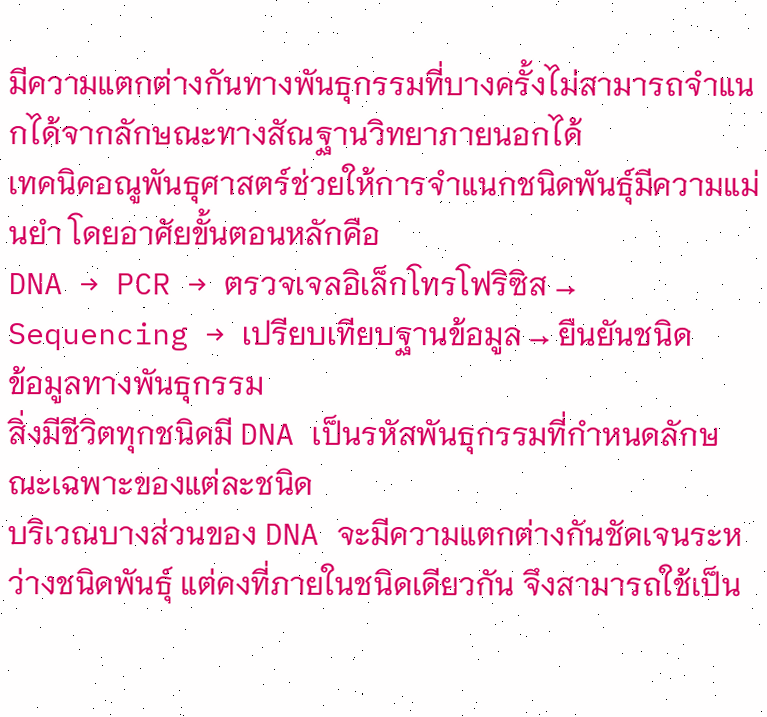มีความแตกต่างกันทางพันธุกรรมที่บางครั้งไม่สามารถจำแนกได้จากลักษณะทางสัณฐานวิทยาภายนอกได้
เทคนิคอณูพันธุศาสตร์ช่วยให้การจำแนกชนิดพันธุ์มีความแม่นยำ โดยอาศัยขั้นตอนหลักคือ
DNA → PCR → ตรวจเจลอิเล็กโทรโฟริซิส → Sequencing → เปรียบเทียบฐานข้อมูล → ยืนยันชนิด
ข้อมูลทางพันธุกรรม
สิ่งมีชีวิตทุกชนิดมี DNA เป็นรหัสพันธุกรรมที่กำหนดลักษณะเฉพาะของแต่ละชนิด
บริเวณบางส่วนของ DNA จะมีความแตกต่างกันชัดเจนระหว่างชนิดพันธุ์ แต่คงที่ภายในชนิดเดียวกัน จึงสามารถใช้เป็น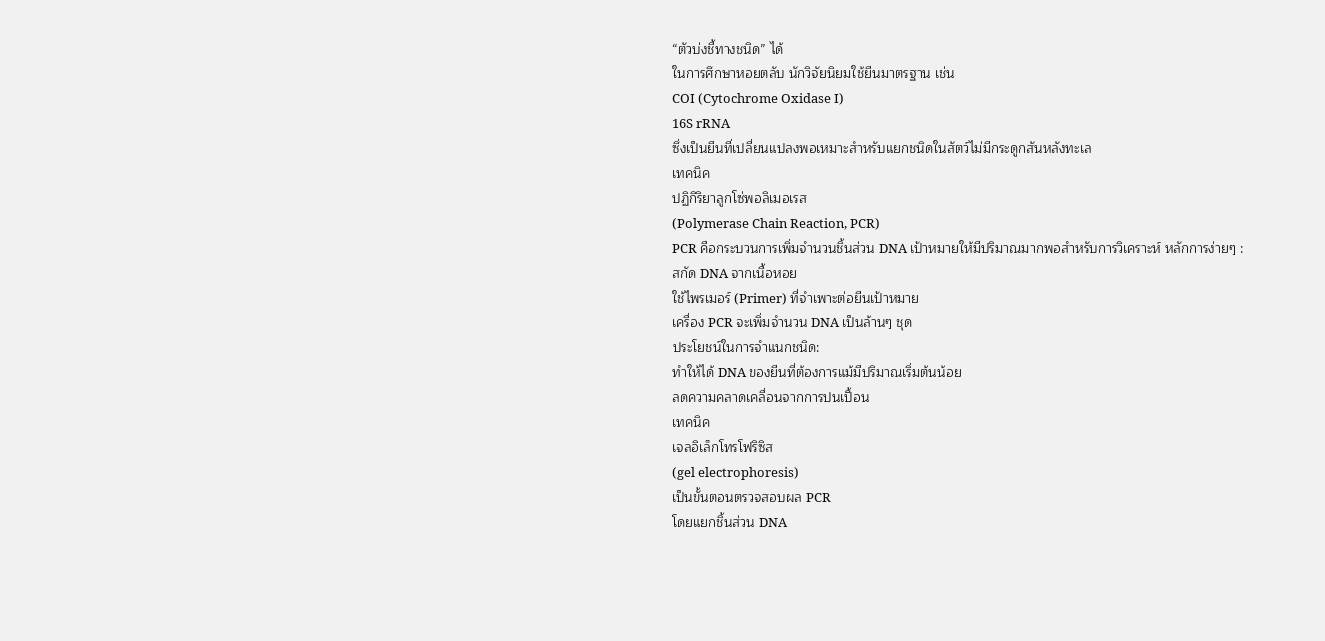“ตัวบ่งชี้ทางชนิด” ได้
ในการศึกษาหอยตลับ นักวิจัยนิยมใช้ยีนมาตรฐาน เช่น
COI (Cytochrome Oxidase I)
16S rRNA
ซึ่งเป็นยีนที่เปลี่ยนแปลงพอเหมาะสำหรับแยกชนิดในสัตว์ไม่มีกระดูกสันหลังทะเล
เทคนิค
ปฏิกิริยาลูกโซ่พอลิเมอเรส
(Polymerase Chain Reaction, PCR)
PCR คือกระบวนการเพิ่มจำนวนชิ้นส่วน DNA เป้าหมายให้มีปริมาณมากพอสำหรับการวิเคราะห์ หลักการง่ายๆ :
สกัด DNA จากเนื้อหอย
ใช้ไพรเมอร์ (Primer) ที่จำเพาะต่อยีนเป้าหมาย
เครื่อง PCR จะเพิ่มจำนวน DNA เป็นล้านๆ ชุด
ประโยชน์ในการจำแนกชนิด:
ทำให้ได้ DNA ของยีนที่ต้องการแม้มีปริมาณเริ่มต้นน้อย
ลดความคลาดเคลื่อนจากการปนเปื้อน
เทคนิค
เจลอิเล็กโทรโฟริซิส
(gel electrophoresis)
เป็นขั้นตอนตรวจสอบผล PCR
โดยแยกชิ้นส่วน DNA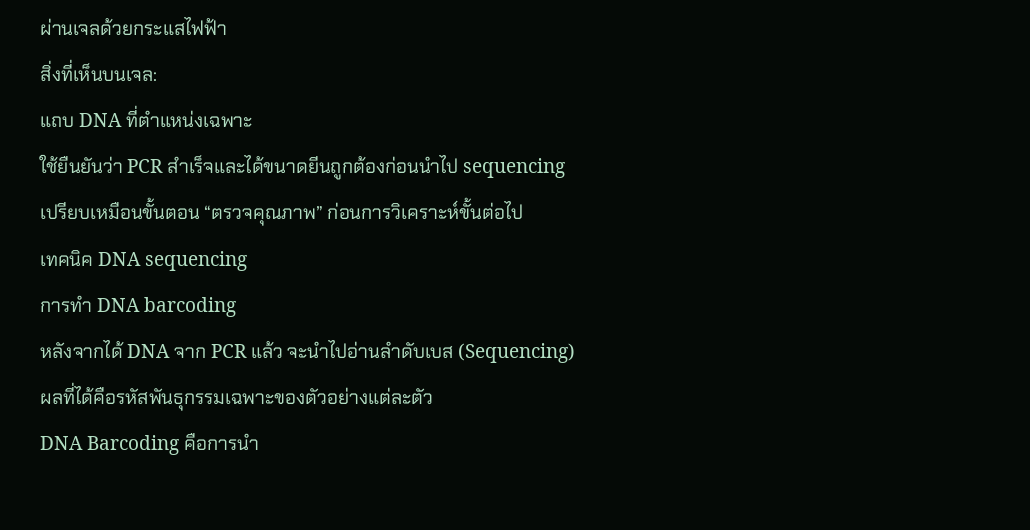ผ่านเจลด้วยกระแสไฟฟ้า
สิ่งที่เห็นบนเจล:
แถบ DNA ที่ตำแหน่งเฉพาะ
ใช้ยืนยันว่า PCR สำเร็จและได้ขนาดยีนถูกต้องก่อนนำไป sequencing
เปรียบเหมือนขั้นตอน “ตรวจคุณภาพ” ก่อนการวิเคราะห์ขั้นต่อไป
เทคนิค DNA sequencing
การทำ DNA barcoding
หลังจากได้ DNA จาก PCR แล้ว จะนำไปอ่านลำดับเบส (Sequencing)
ผลที่ได้คือรหัสพันธุกรรมเฉพาะของตัวอย่างแต่ละตัว
DNA Barcoding คือการนำ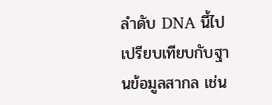ลำดับ DNA นี้ไปเปรียบเทียบกับฐานข้อมูลสากล เช่น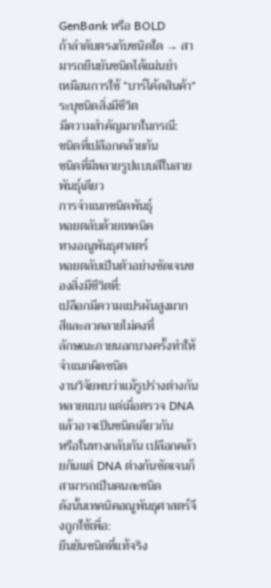GenBank หรือ BOLD
ถ้าลำดับตรงกับชนิดใด → สามารถยืนยันชนิดได้แม่นยำ
เหมือนการใช้ “บาร์โค้ดสินค้า” ระบุชนิดสิ่งมีชีวิต
มีความสำคัญมากในกรณี:
ชนิดที่เปลือกคล้ายกัน
ชนิดที่มีหลายรูปแบบสีในสายพันธุ์เดียว
การจำแนกชนิดพันธุ์
หอยตลับด้วยเทคนิค
ทางอณูพันธุศาสตร์
หอยตลับเป็นตัวอย่างชัดเจนของสิ่งมีชีวิตที่:
เปลือกมีความแปรผันสูงมาก
สีและลวดลายไม่คงที่
ลักษณะภายนอกบางครั้งทำให้จำแนกผิดชนิด
งานวิจัยพบว่าแม้รูปร่างต่างกันหลายแบบ แต่เมื่อตรวจ DNA แล้วอาจเป็นชนิดเดียวกัน
หรือในทางกลับกัน เปลือกคล้ายกันแต่ DNA ต่างกันชัดเจนก็สามารถเป็นคนละชนิด
ดังนั้นเทคนิคอณูพันธุศาสตร์จึงถูกใช้เพื่อ:
ยืนยันชนิดที่แท้จริง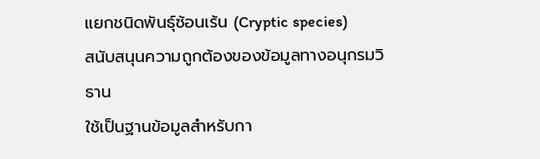แยกชนิดพันธุ์ซ้อนเร้น (Cryptic species)
สนับสนุนความถูกต้องของข้อมูลทางอนุกรมวิธาน
ใช้เป็นฐานข้อมูลสำหรับกา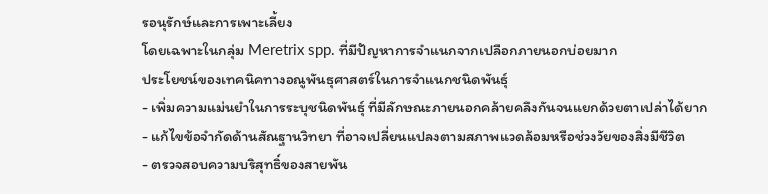รอนุรักษ์และการเพาะเลี้ยง
โดยเฉพาะในกลุ่ม Meretrix spp. ที่มีปัญหาการจำแนกจากเปลือกภายนอกบ่อยมาก
ประโยชน์ของเทคนิคทางอณูพันธุศาสตร์ในการจำแนกชนิดพันธุ์
- เพิ่มความแม่นยำในการระบุชนิดพันธุ์ ที่มีลักษณะภายนอกคล้ายคลึงกันจนแยกด้วยตาเปล่าได้ยาก
- แก้ไขข้อจำกัดด้านสัณฐานวิทยา ที่อาจเปลี่ยนแปลงตามสภาพแวดล้อมหรือช่วงวัยของสิ่งมีชีวิต
- ตรวจสอบความบริสุทธิ์ของสายพัน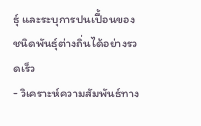ธุ์ และระบุการปนเปื้อนของชนิดพันธุ์ต่างถิ่นได้อย่างรวดเร็ว
- วิเคราะห์ความสัมพันธ์ทาง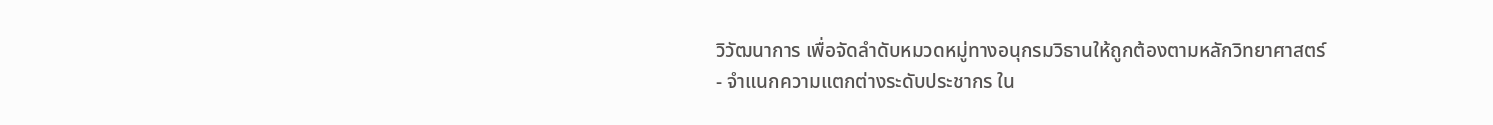วิวัฒนาการ เพื่อจัดลำดับหมวดหมู่ทางอนุกรมวิธานให้ถูกต้องตามหลักวิทยาศาสตร์
- จำแนกความแตกต่างระดับประชากร ใน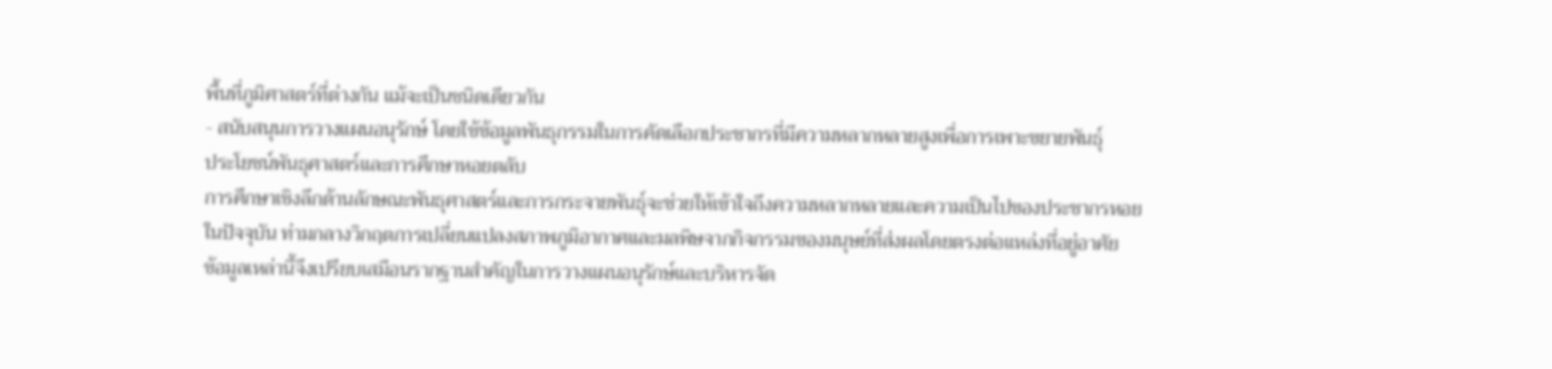พื้นที่ภูมิศาสตร์ที่ต่างกัน แม้จะเป็นชนิดเดียวกัน
- สนับสนุนการวางแผนอนุรักษ์ โดยใช้ข้อมูลพันธุกรรมในการคัดเลือกประชากรที่มีความหลากหลายสูงเพื่อการเพาะขยายพันธุ์
ประโยชน์พันธุศาสตร์และการศึกษาหอยตลับ
การศึกษาเชิงลึกด้านลักษณะพันธุศาสตร์และการกระจายพันธุ์จะช่วยให้เข้าใจถึงความหลากหลายและความเป็นไปของประชากรหอย
ในปัจจุบัน ท่ามกลางวิกฤตการเปลี่ยนแปลงสภาพภูมิอากาศและมลพิษจากกิจกรรมของมนุษย์ที่ส่งผลโดยตรงต่อแหล่งที่อยู่อาศัย
ข้อมูลเหล่านี้จึงเปรียบเสมือนรากฐานสำคัญในการวางแผนอนุรักษ์และบริหารจัด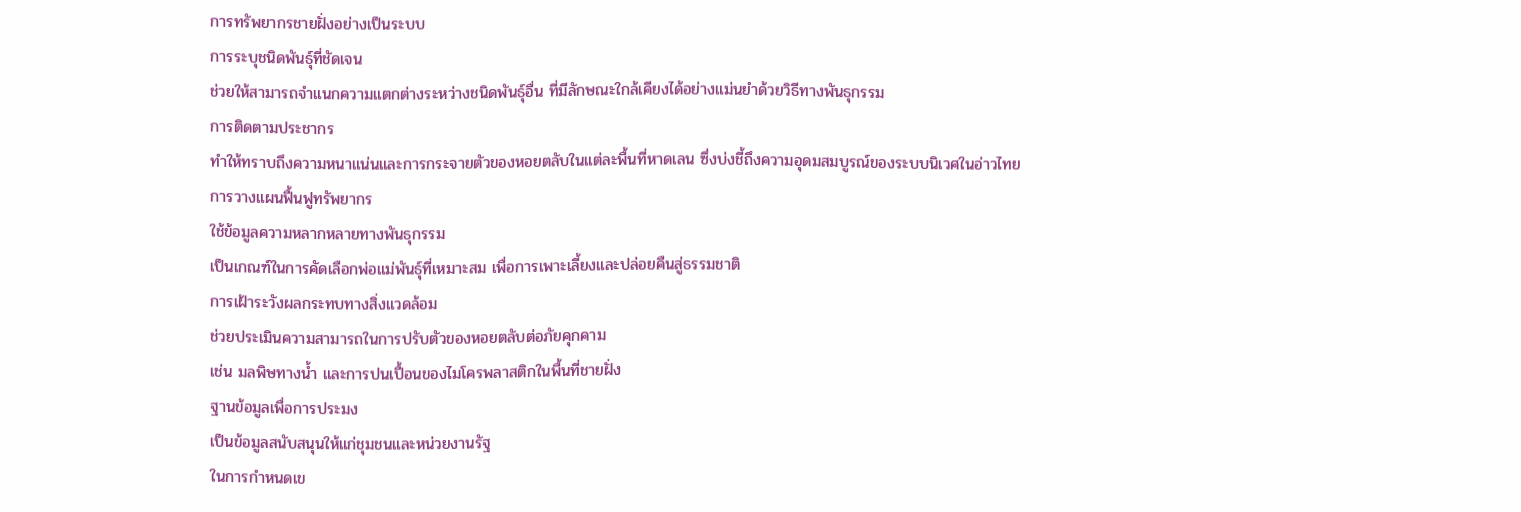การทรัพยากรชายฝั่งอย่างเป็นระบบ
การระบุชนิดพันธุ์ที่ชัดเจน
ช่วยให้สามารถจำแนกความแตกต่างระหว่างชนิดพันธุ์อื่น ที่มีลักษณะใกล้เคียงได้อย่างแม่นยำด้วยวิธีทางพันธุกรรม
การติดตามประชากร
ทำให้ทราบถึงความหนาแน่นและการกระจายตัวของหอยตลับในแต่ละพื้นที่หาดเลน ซึ่งบ่งชี้ถึงความอุดมสมบูรณ์ของระบบนิเวศในอ่าวไทย
การวางแผนฟื้นฟูทรัพยากร
ใช้ข้อมูลความหลากหลายทางพันธุกรรม
เป็นเกณฑ์ในการคัดเลือกพ่อแม่พันธุ์ที่เหมาะสม เพื่อการเพาะเลี้ยงและปล่อยคืนสู่ธรรมชาติ
การเฝ้าระวังผลกระทบทางสิ่งแวดล้อม
ช่วยประเมินความสามารถในการปรับตัวของหอยตลับต่อภัยคุกคาม
เช่น มลพิษทางน้ำ และการปนเปื้อนของไมโครพลาสติกในพื้นที่ชายฝั่ง
ฐานข้อมูลเพื่อการประมง
เป็นข้อมูลสนับสนุนให้แก่ชุมชนและหน่วยงานรัฐ
ในการกำหนดเข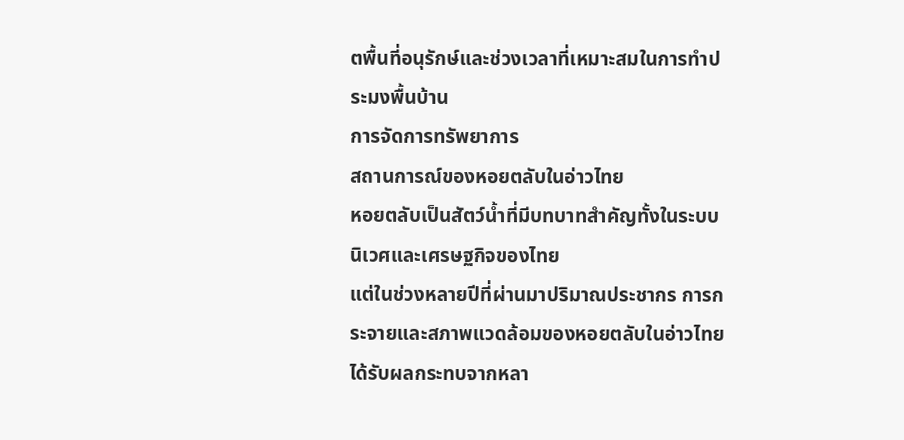ตพื้นที่อนุรักษ์และช่วงเวลาที่เหมาะสมในการทำประมงพื้นบ้าน
การจัดการทรัพยาการ
สถานการณ์ของหอยตลับในอ่าวไทย
หอยตลับเป็นสัตว์น้ำที่มีบทบาทสำคัญทั้งในระบบนิเวศและเศรษฐกิจของไทย
แต่ในช่วงหลายปีที่ผ่านมาปริมาณประชากร การกระจายและสภาพแวดล้อมของหอยตลับในอ่าวไทยได้รับผลกระทบจากหลา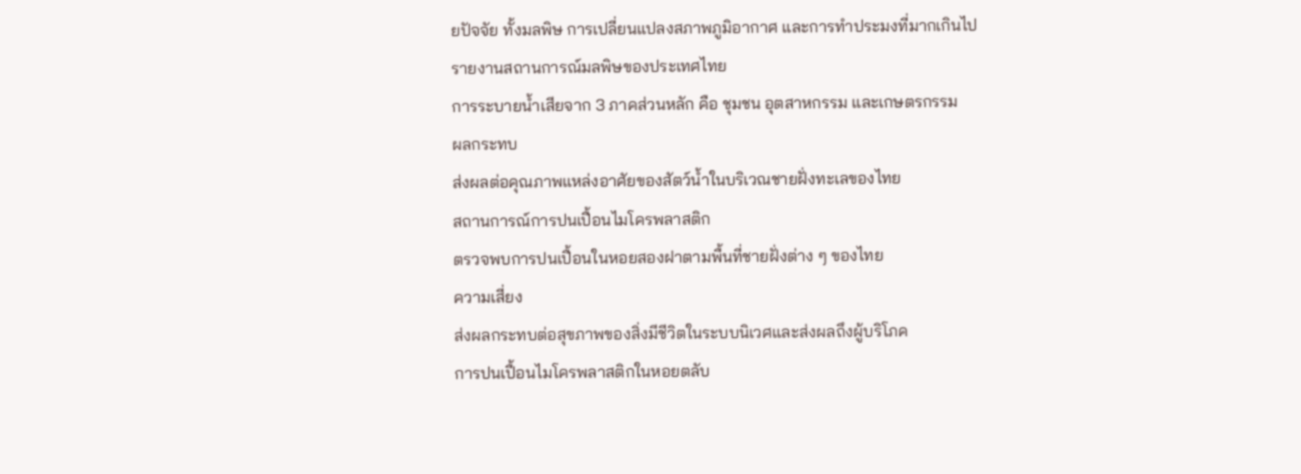ยปัจจัย ทั้งมลพิษ การเปลี่ยนแปลงสภาพภูมิอากาศ และการทำประมงที่มากเกินไป
รายงานสถานการณ์มลพิษของประเทศไทย
การระบายน้ำเสียจาก 3 ภาคส่วนหลัก คือ ชุมชน อุตสาหกรรม และเกษตรกรรม
ผลกระทบ
ส่งผลต่อคุณภาพแหล่งอาศัยของสัตว์น้ำในบริเวณชายฝั่งทะเลของไทย
สถานการณ์การปนเปื้อนไมโครพลาสติก
ตรวจพบการปนเปื้อนในหอยสองฝาตามพื้นที่ชายฝั่งต่าง ๆ ของไทย
ความเสี่ยง
ส่งผลกระทบต่อสุขภาพของสิ่งมีชีวิตในระบบนิเวศและส่งผลถึงผู้บริโภค
การปนเปื้อนไมโครพลาสติกในหอยตลับ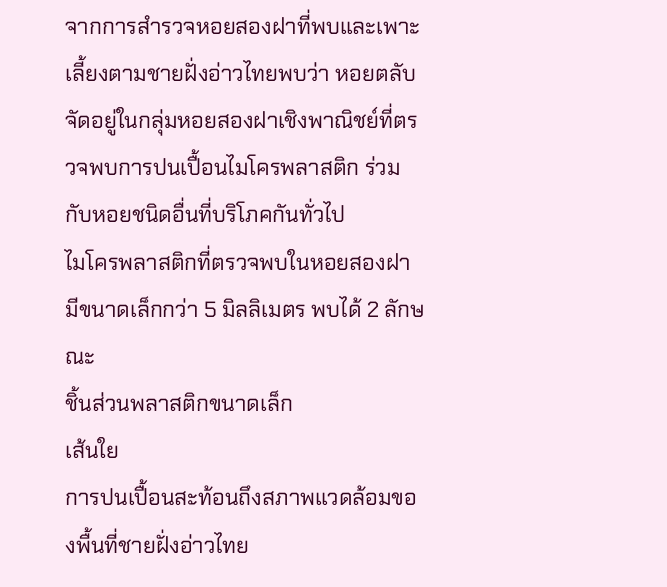จากการสำรวจหอยสองฝาที่พบและเพาะเลี้ยงตามชายฝั่งอ่าวไทยพบว่า หอยตลับจัดอยู่ในกลุ่มหอยสองฝาเชิงพาณิชย์ที่ตรวจพบการปนเปื้อนไมโครพลาสติก ร่วมกับหอยชนิดอื่นที่บริโภคกันทั่วไป
ไมโครพลาสติกที่ตรวจพบในหอยสองฝา
มีขนาดเล็กกว่า 5 มิลลิเมตร พบได้ 2 ลักษณะ
ชิ้นส่วนพลาสติกขนาดเล็ก
เส้นใย
การปนเปื้อนสะท้อนถึงสภาพแวดล้อมของพื้นที่ชายฝั่งอ่าวไทย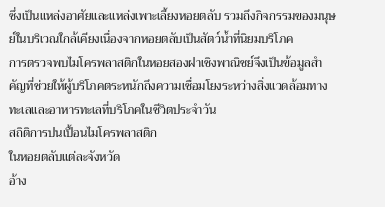ซึ่งเป็นแหล่งอาศัยและแหล่งเพาะเลี้ยงหอยตลับ รวมถึงกิจกรรมของมนุษย์ในบริเวณใกล้เคียงเนื่องจากหอยตลับเป็นสัตว์น้ำที่นิยมบริโภค
การตรวจพบไมโครพลาสติกในหอยสองฝาเชิงพาณิชย์จึงเป็นข้อมูลสำคัญที่ช่วยให้ผู้บริโภคตระหนักถึงความเชื่อมโยงระหว่างสิ่งแวดล้อมทางทะเลและอาหารทะเลที่บริโภคในชีวิตประจำวัน
สถิติการปนเปื้อนไมโครพลาสติก
ในหอยตลับแต่ละจังหวัด
อ้าง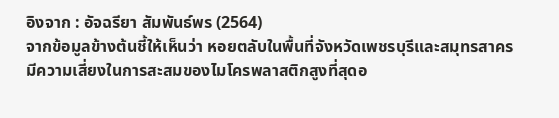อิงจาก : อัจฉรียา สัมพันธ์พร (2564)
จากข้อมูลข้างต้นชี้ให้เห็นว่า หอยตลับในพื้นที่จังหวัดเพชรบุรีและสมุทรสาคร มีความเสี่ยงในการสะสมของไมโครพลาสติกสูงที่สุดอ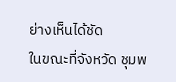ย่างเห็นได้ชัด
ในขณะที่จังหวัด ชุมพ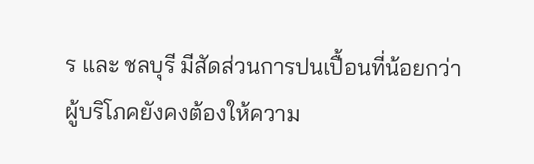ร และ ชลบุรี มีสัดส่วนการปนเปื้อนที่น้อยกว่า
ผู้บริโภคยังคงต้องให้ความ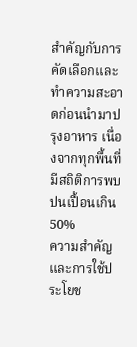สำคัญกับการคัดเลือกและทำความสะอาดก่อนนำมาปรุงอาหาร เนื่องจากทุกพื้นที่มีสถิติการพบปนเปื้อนเกิน 50%
ความสำคัญและการใช้ประโยช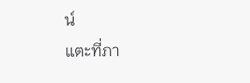น์
แตะที่ภา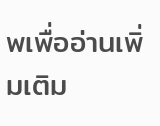พเพื่ออ่านเพิ่มเติม